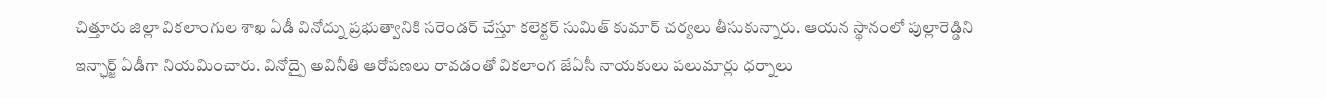చిత్తూరు జిల్లా వికలాంగుల శాఖ ఏడీ వినోద్ను ప్రభుత్వానికి సరెండర్ చేస్తూ కలెక్టర్ సుమిత్ కుమార్ చర్యలు తీసుకున్నారు. ఆయన స్థానంలో పుల్లారెడ్డిని ఇన్ఛార్జ్ ఏడీగా నియమించారు. వినోద్పై అవినీతి ఆరోపణలు రావడంతో వికలాంగ జేఏసీ నాయకులు పలుమార్లు ధర్నాలు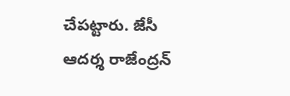చేపట్టారు. జేసీ ఆదర్శ రాజేంద్రన్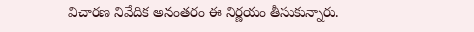విచారణ నివేదిక అనంతరం ఈ నిర్ణయం తీసుకున్నారు.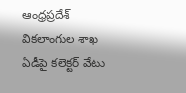ఆంధ్రప్రదేశ్
వికలాంగుల శాఖ ఏడీపై కలెక్టర్ వేటు